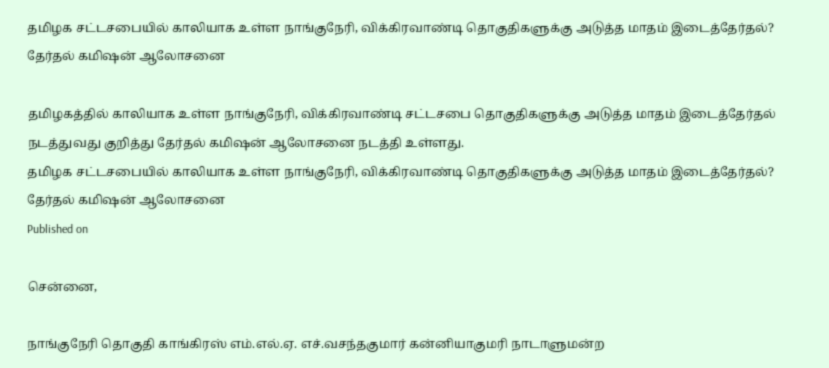தமிழக சட்டசபையில் காலியாக உள்ள நாங்குநேரி, விக்கிரவாண்டி தொகுதிகளுக்கு அடுத்த மாதம் இடைத்தேர்தல்? தேர்தல் கமிஷன் ஆலோசனை

தமிழகத்தில் காலியாக உள்ள நாங்குநேரி, விக்கிரவாண்டி சட்டசபை தொகுதிகளுக்கு அடுத்த மாதம் இடைத்தேர்தல் நடத்துவது குறித்து தேர்தல் கமிஷன் ஆலோசனை நடத்தி உள்ளது.
தமிழக சட்டசபையில் காலியாக உள்ள நாங்குநேரி, விக்கிரவாண்டி தொகுதிகளுக்கு அடுத்த மாதம் இடைத்தேர்தல்? தேர்தல் கமிஷன் ஆலோசனை
Published on

சென்னை,

நாங்குநேரி தொகுதி காங்கிரஸ் எம்.எல்.ஏ. எச்.வசந்தகுமார் கன்னியாகுமரி நாடாளுமன்ற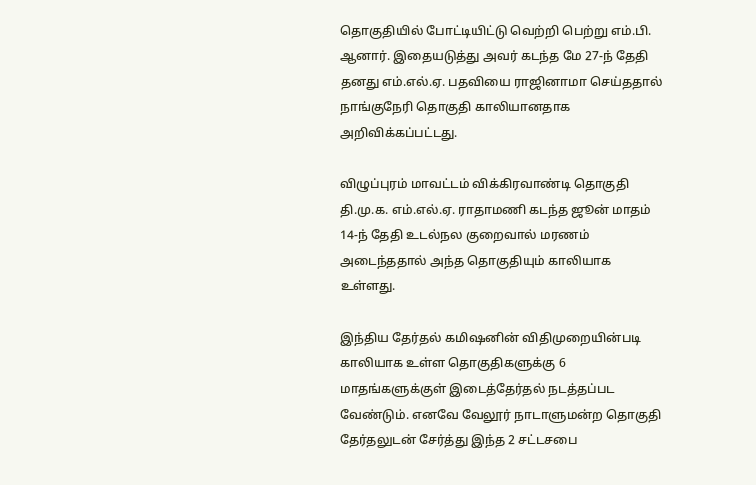தொகுதியில் போட்டியிட்டு வெற்றி பெற்று எம்.பி. ஆனார். இதையடுத்து அவர் கடந்த மே 27-ந் தேதி தனது எம்.எல்.ஏ. பதவியை ராஜினாமா செய்ததால் நாங்குநேரி தொகுதி காலியானதாக அறிவிக்கப்பட்டது.

விழுப்புரம் மாவட்டம் விக்கிரவாண்டி தொகுதி தி.மு.க. எம்.எல்.ஏ. ராதாமணி கடந்த ஜூன் மாதம் 14-ந் தேதி உடல்நல குறைவால் மரணம் அடைந்ததால் அந்த தொகுதியும் காலியாக உள்ளது.

இந்திய தேர்தல் கமிஷனின் விதிமுறையின்படி காலியாக உள்ள தொகுதிகளுக்கு 6 மாதங்களுக்குள் இடைத்தேர்தல் நடத்தப்பட வேண்டும். எனவே வேலூர் நாடாளுமன்ற தொகுதி தேர்தலுடன் சேர்த்து இந்த 2 சட்டசபை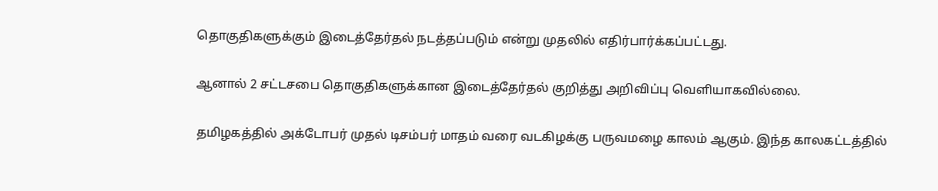தொகுதிகளுக்கும் இடைத்தேர்தல் நடத்தப்படும் என்று முதலில் எதிர்பார்க்கப்பட்டது.

ஆனால் 2 சட்டசபை தொகுதிகளுக்கான இடைத்தேர்தல் குறித்து அறிவிப்பு வெளியாகவில்லை.

தமிழகத்தில் அக்டோபர் முதல் டிசம்பர் மாதம் வரை வடகிழக்கு பருவமழை காலம் ஆகும். இந்த காலகட்டத்தில்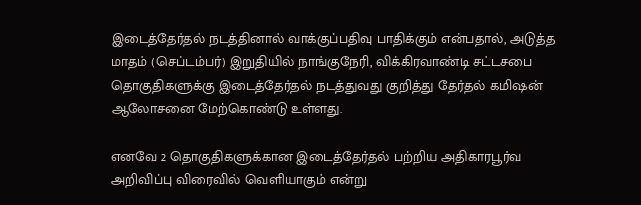இடைத்தேர்தல் நடத்தினால் வாக்குப்பதிவு பாதிக்கும் என்பதால், அடுத்த மாதம் (செப்டம்பர்) இறுதியில் நாங்குநேரி, விக்கிரவாண்டி சட்டசபை தொகுதிகளுக்கு இடைத்தேர்தல் நடத்துவது குறித்து தேர்தல் கமிஷன் ஆலோசனை மேற்கொண்டு உள்ளது.

எனவே 2 தொகுதிகளுக்கான இடைத்தேர்தல் பற்றிய அதிகாரபூர்வ அறிவிப்பு விரைவில் வெளியாகும் என்று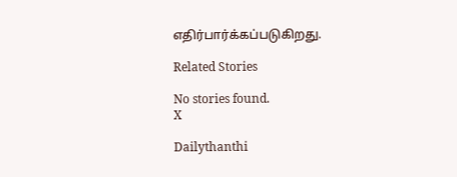எதிர்பார்க்கப்படுகிறது.

Related Stories

No stories found.
X

Dailythanthi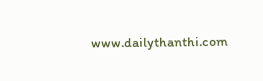www.dailythanthi.com